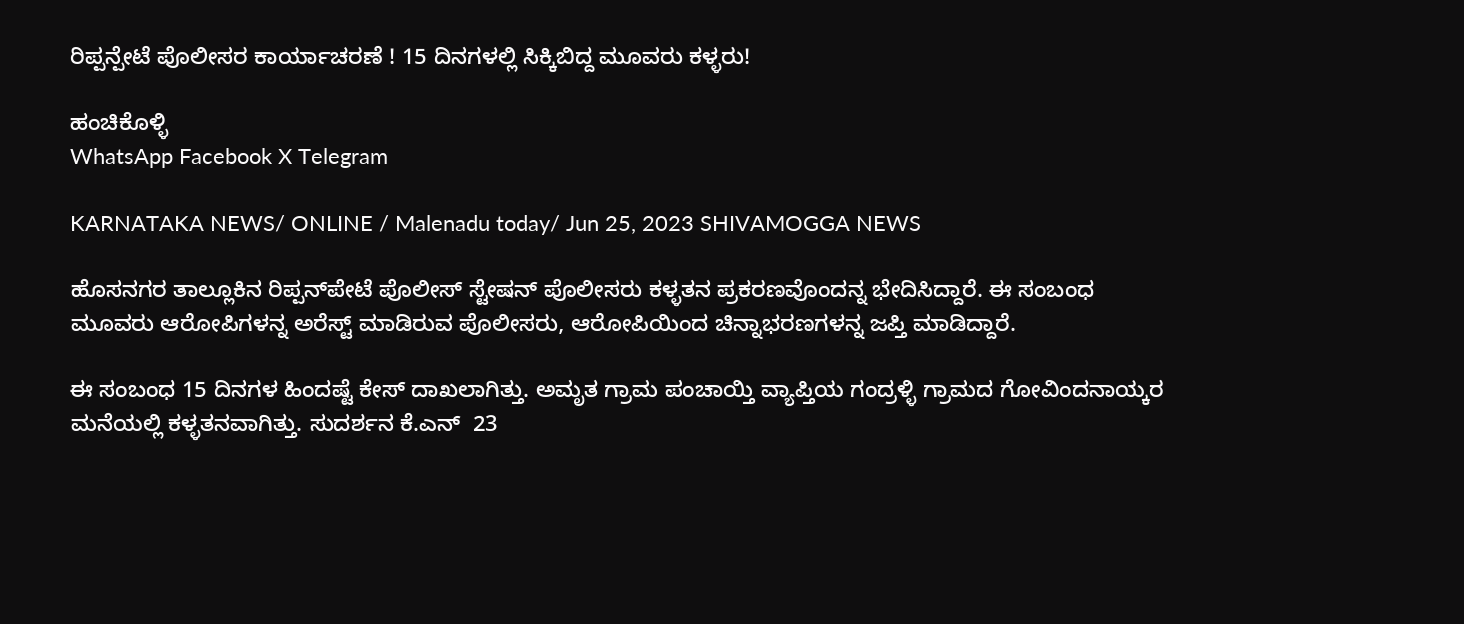ರಿಪ್ಪನ್ಪೇಟೆ ಪೊಲೀಸರ ಕಾರ್ಯಾಚರಣೆ ! 15 ದಿನಗಳಲ್ಲಿ ಸಿಕ್ಕಿಬಿದ್ದ ಮೂವರು ಕಳ್ಳರು!

ಹಂಚಿಕೊಳ್ಳಿ
WhatsApp Facebook X Telegram

KARNATAKA NEWS/ ONLINE / Malenadu today/ Jun 25, 2023 SHIVAMOGGA NEWS

ಹೊಸನಗರ ತಾಲ್ಲೂಕಿನ ರಿಪ್ಪನ್‌ಪೇಟೆ ಪೊಲೀಸ್ ಸ್ಟೇಷನ್ ಪೊಲೀಸರು ಕಳ್ಳತನ ಪ್ರಕರಣವೊಂದನ್ನ ಭೇದಿಸಿದ್ದಾರೆ. ಈ ಸಂಬಂಧ ಮೂವರು ಆರೋಪಿಗಳನ್ನ ಅರೆಸ್ಟ್ ಮಾಡಿರುವ ಪೊಲೀಸರು, ಆರೋಪಿಯಿಂದ ಚಿನ್ನಾಭರಣಗಳನ್ನ ಜಪ್ತಿ ಮಾಡಿದ್ದಾರೆ.

ಈ ಸಂಬಂಧ 15 ದಿನಗಳ ಹಿಂದಷ್ಟೆ ಕೇಸ್ ದಾಖಲಾಗಿತ್ತು. ಅಮೃತ ಗ್ರಾಮ ಪಂಚಾಯ್ತಿ ವ್ಯಾಪ್ತಿಯ ಗಂದ್ರಳ್ಳಿ ಗ್ರಾಮದ ಗೋವಿಂದನಾಯ್ಕರ ಮನೆಯಲ್ಲಿ ಕಳ್ಳತನವಾಗಿತ್ತು. ಸುದರ್ಶನ ಕೆ.ಎನ್  23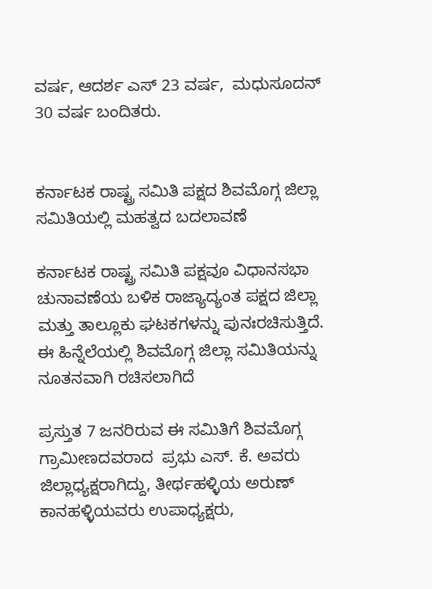ವರ್ಷ, ಆದರ್ಶ ಎಸ್ 23 ವರ್ಷ,  ಮಧುಸೂದನ್ 30 ವರ್ಷ ಬಂದಿತರು.


ಕರ್ನಾಟಕ ರಾಷ್ಟ್ರ ಸಮಿತಿ ಪಕ್ಷದ ಶಿವಮೊಗ್ಗ ಜಿಲ್ಲಾ ಸಮಿತಿಯಲ್ಲಿ ಮಹತ್ವದ ಬದಲಾವಣೆ

ಕರ್ನಾಟಕ ರಾಷ್ಟ್ರ ಸಮಿತಿ ಪಕ್ಷವೂ ವಿಧಾನಸಭಾ ಚುನಾವಣೆಯ ಬಳಿಕ ರಾಜ್ಯಾದ್ಯಂತ ಪಕ್ಷದ ಜಿಲ್ಲಾ ಮತ್ತು ತಾಲ್ಲೂಕು ಘಟಕಗಳನ್ನು ಪುನಃರಚಿಸುತ್ತಿದೆ. ಈ ಹಿನ್ನೆಲೆಯಲ್ಲಿ ಶಿವಮೊಗ್ಗ ಜಿಲ್ಲಾ ಸಮಿತಿಯನ್ನು ನೂತನವಾಗಿ ರಚಿಸಲಾಗಿದೆ

ಪ್ರಸ್ತುತ 7 ಜನರಿರುವ ಈ ಸಮಿತಿಗೆ ಶಿವಮೊಗ್ಗ ಗ್ರಾಮೀಣದವರಾದ  ಪ್ರಭು ಎಸ್. ಕೆ. ಅವರು ಜಿಲ್ಲಾಧ್ಯಕ್ಷರಾಗಿದ್ದು, ತೀರ್ಥಹಳ್ಳಿಯ ಅರುಣ್ ಕಾನಹಳ್ಳಿಯವರು ಉಪಾಧ್ಯಕ್ಷರು,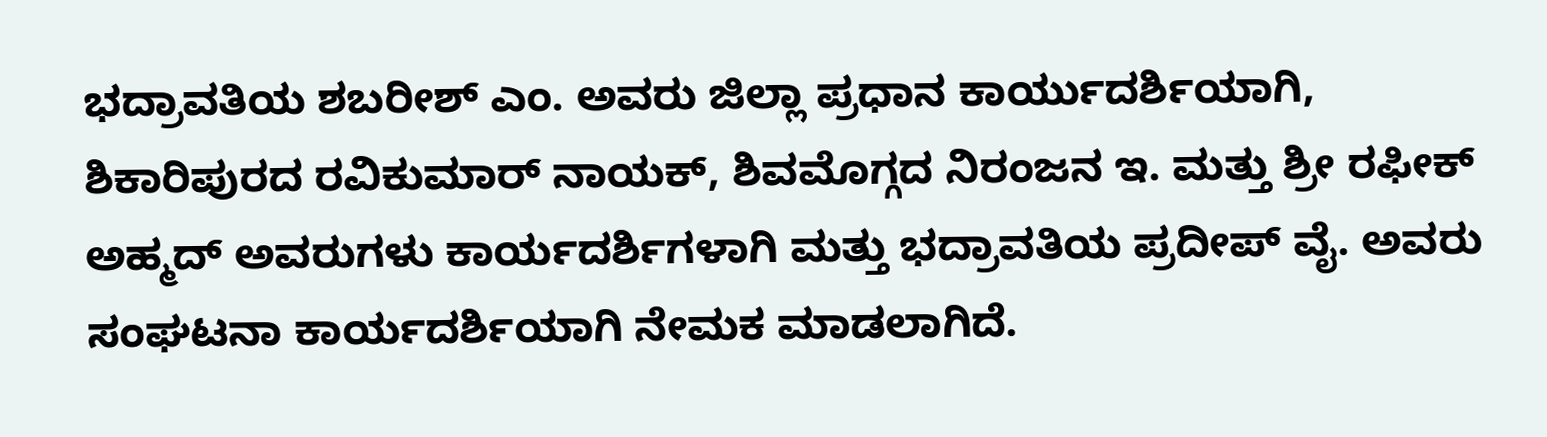ಭದ್ರಾವತಿಯ ಶಬರೀಶ್ ಎಂ. ಅವರು ಜಿಲ್ಲಾ ಪ್ರಧಾನ ಕಾರ್ಯುದರ್ಶಿಯಾಗಿ, ಶಿಕಾರಿಪುರದ ರವಿಕುಮಾರ್ ನಾಯಕ್, ಶಿವಮೊಗ್ಗದ ನಿರಂಜನ ಇ. ಮತ್ತು ಶ್ರೀ ರಫೀಕ್ ಅಹ್ಮದ್ ಅವರುಗಳು ಕಾರ್ಯದರ್ಶಿಗಳಾಗಿ ಮತ್ತು ಭದ್ರಾವತಿಯ ಪ್ರದೀಪ್ ವೈ. ಅವರು ಸಂಘಟನಾ ಕಾರ್ಯದರ್ಶಿಯಾಗಿ ನೇಮಕ ಮಾಡಲಾಗಿದೆ.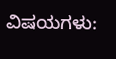ವಿಷಯಗಳು: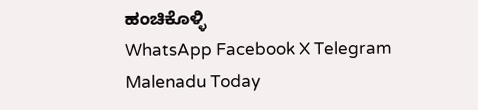ಹಂಚಿಕೊಳ್ಳಿ
WhatsApp Facebook X Telegram
Malenadu Today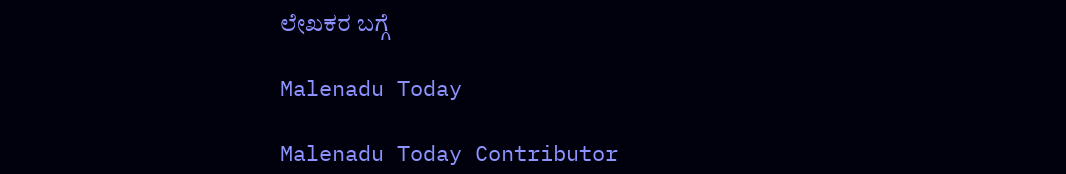ಲೇಖಕರ ಬಗ್ಗೆ

Malenadu Today

Malenadu Today Contributor